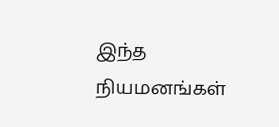இந்த நியமனங்கள்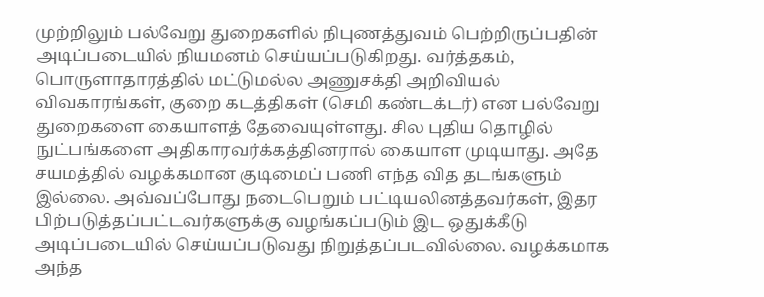முற்றிலும் பல்வேறு துறைகளில் நிபுணத்துவம் பெற்றிருப்பதின் அடிப்படையில் நியமனம் செய்யப்படுகிறது. வர்த்தகம், பொருளாதாரத்தில் மட்டுமல்ல அணுசக்தி அறிவியல் விவகாரங்கள், குறை கடத்திகள் (செமி கண்டக்டர்) என பல்வேறு துறைகளை கையாளத் தேவையுள்ளது. சில புதிய தொழில் நுட்பங்களை அதிகாரவர்க்கத்தினரால் கையாள முடியாது. அதே சயமத்தில் வழக்கமான குடிமைப் பணி எந்த வித தடங்களும் இல்லை. அவ்வப்போது நடைபெறும் பட்டியலினத்தவர்கள், இதர பிற்படுத்தப்பட்டவர்களுக்கு வழங்கப்படும் இட ஒதுக்கீடு அடிப்படையில் செய்யப்படுவது நிறுத்தப்படவில்லை. வழக்கமாக அந்த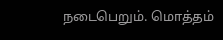நடைபெறும். மொத்தம்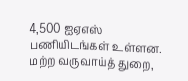4,500 ஐஏஎஸ் பணியிடங்கள் உள்ளன. மற்ற வருவாய்த் துறை,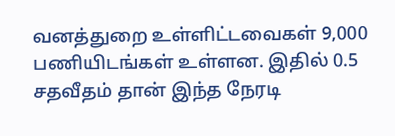வனத்துறை உள்ளிட்டவைகள் 9,000 பணியிடங்கள் உள்ளன. இதில் 0.5 சதவீதம் தான் இந்த நேரடி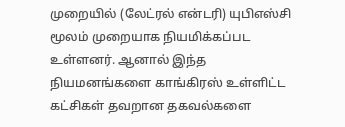முறையில் (லேட்ரல் என்டரி) யுபிஎஸ்சி மூலம் முறையாக நியமிக்கப்பட உள்ளனர். ஆனால் இந்த நியமனங்களை காங்கிரஸ் உள்ளிட்ட கட்சிகள் தவறான தகவல்களை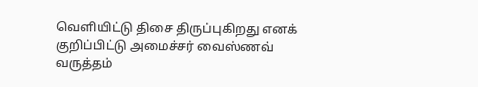வெளியிட்டு திசை திருப்புகிறது எனக் குறிப்பிட்டு அமைச்சர் வைஸ்ணவ் வருத்தம்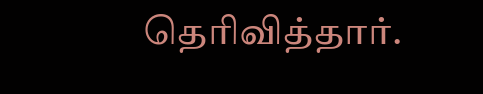தெரிவித்தார்.